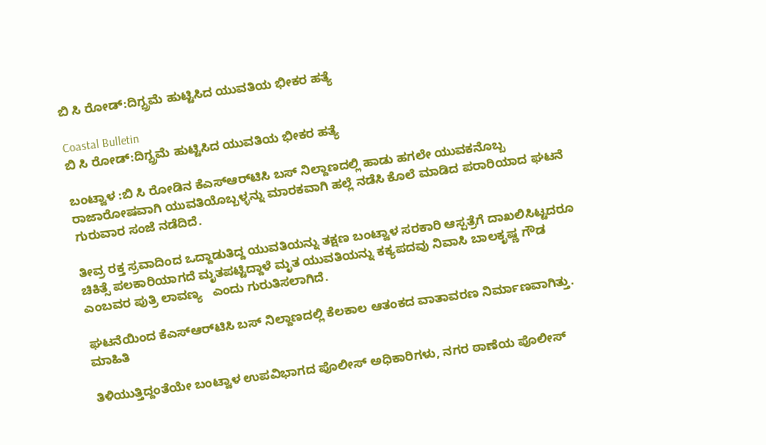ಬಿ ಸಿ ರೋಡ್:ದಿಗ್ಬ್ರಮೆ ಹುಟ್ಟಿಸಿದ ಯುವತಿಯ ಭೀಕರ ಹತ್ಯೆ

Coastal Bulletin
ಬಿ ಸಿ ರೋಡ್:ದಿಗ್ಬ್ರಮೆ ಹುಟ್ಟಿಸಿದ ಯುವತಿಯ ಭೀಕರ ಹತ್ಯೆ

ಬಂಟ್ವಾಳ :ಬಿ ಸಿ ರೋಡಿನ ಕೆಎಸ್‌ಆರ್‌ಟಿಸಿ ಬಸ್ ನಿಲ್ದಾಣದಲ್ಲಿ ಹಾಡು ಹಗಲೇ ಯುವಕನೊಬ್ಬ ರಾಜಾರೋಷವಾಗಿ ಯುವತಿಯೊಬ್ಬಳ್ಳನ್ನು ಮಾರಕವಾಗಿ ಹಲ್ಲೆ ನಡೆಸಿ ಕೊಲೆ ಮಾಡಿದ ಪರಾರಿಯಾದ ಘಟನೆ ಗುರುವಾರ ಸಂಜೆ ನಡೆದಿದೆ.

ತೀವ್ರ ರಕ್ತ ಸ್ರವಾದಿಂದ ಒದ್ದಾಡುತಿದ್ದ ಯುವತಿಯನ್ನು ತಕ್ಷಣ ಬಂಟ್ವಾಳ ಸರಕಾರಿ ಆಸ್ಪತ್ರೆಗೆ ದಾಖಲಿಸಿಟ್ಟದರೂ ಚಿಕಿತ್ಸೆ ಪಲಕಾರಿಯಾಗದೆ ಮೃತಪಟ್ಟಿದ್ದಾಳೆ ಮೃತ ಯುವತಿಯನ್ನು ಕಕ್ಯಪದವು ನಿವಾಸಿ ಬಾಲಕೃಷ್ಣ ಗೌಡ ಎಂಬವರ ಪುತ್ರಿ ಲಾವಣ್ಯ   ಎಂದು ಗುರುತಿಸಲಾಗಿದೆ.

ಘಟನೆಯಿಂದ ಕೆಎಸ್‌ಆರ್‌ಟಿಸಿ ಬಸ್ ನಿಲ್ದಾಣದಲ್ಲಿ ಕೆಲಕಾಲ ಆತಂಕದ ವಾತಾವರಣ ನಿರ್ಮಾಣವಾಗಿತ್ತು. ಮಾಹಿತಿ

ತಿಳಿಯುತ್ತಿದ್ದಂತೆಯೇ ಬಂಟ್ವಾಳ ಉಪವಿಭಾಗದ ಪೊಲೀಸ್ ಅಧಿಕಾರಿಗಳು, ನಗರ ಠಾಣೆಯ ಪೊಲೀಸ್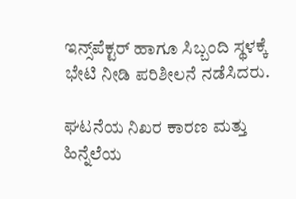ಇನ್ಸ್‌ಪೆಕ್ಟರ್ ಹಾಗೂ ಸಿಬ್ಬಂದಿ ಸ್ಥಳಕ್ಕೆ ಭೇಟಿ ನೀಡಿ ಪರಿಶೀಲನೆ ನಡೆಸಿದರು.

ಘಟನೆಯ ನಿಖರ ಕಾರಣ ಮತ್ತು ಹಿನ್ನೆಲೆಯ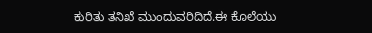ಕುರಿತು ತನಿಖೆ ಮುಂದುವರಿದಿದೆ.ಈ ಕೊಲೆಯು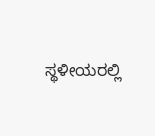ಸ್ಥಳೀಯರಲ್ಲಿ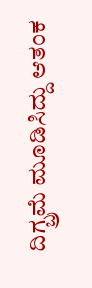ದಿಗ್ಬ್ರಮೆ ಮೂಡಿಸಿದ್ದು ಆತಂಕ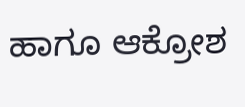ಹಾಗೂ ಆಕ್ರೋಶ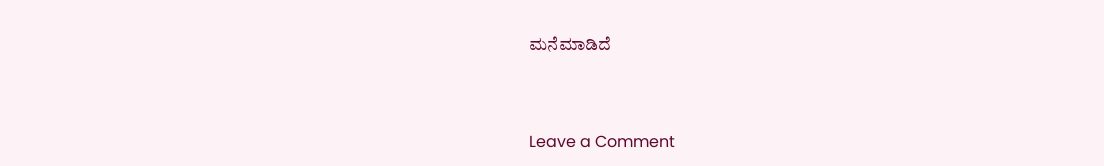ಮನೆಮಾಡಿದೆ



Leave a Comment